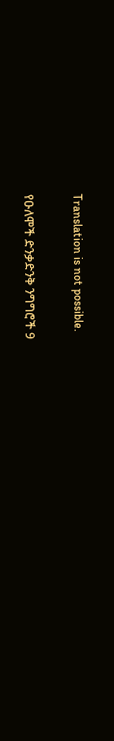Translation is not possible.

የዑለሞች ድንቃድንቅ ንግግሮች 9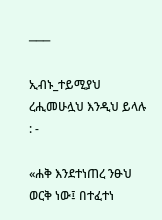───

ኢብኑ_ተይሚያህ ረሒመሁሏህ እንዲህ ይላሉ : -

«ሐቅ እንደተነጠረ ንፁህ ወርቅ ነው፤ በተፈተነ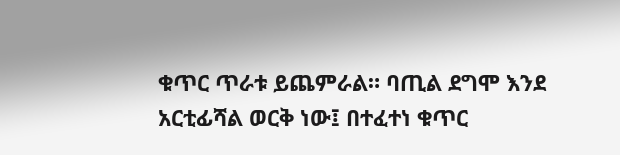ቁጥር ጥራቱ ይጨምራል። ባጢል ደግሞ እንደ አርቲፊሻል ወርቅ ነው፤ በተፈተነ ቁጥር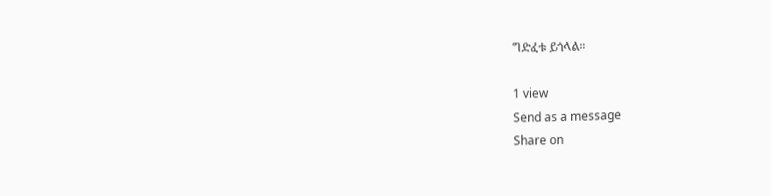ግድፈቱ ይጎላል።

1 view
Send as a message
Share on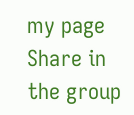my page
Share in the group